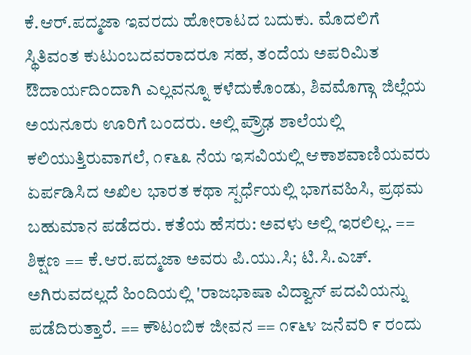ಕೆ.ಆರ್.ಪದ್ಮಜಾ ಇವರದು ಹೋರಾಟದ ಬದುಕು. ಮೊದಲಿಗೆ ಸ್ಥಿತಿವಂತ ಕುಟುಂಬದವರಾದರೂ ಸಹ, ತಂದೆಯ ಅಪರಿಮಿತ ಔದಾರ್ಯದಿಂದಾಗಿ ಎಲ್ಲವನ್ನೂ ಕಳೆದುಕೊಂಡು, ಶಿವಮೊಗ್ಗಾ ಜಿಲ್ಲೆಯ ಅಯನೂರು ಊರಿಗೆ ಬಂದರು. ಅಲ್ಲಿ ಪ್ರ್ರೌಢ ಶಾಲೆಯಲ್ಲಿ ಕಲಿಯುತ್ತಿರುವಾಗಲೆ, ೧೯೬೩ ನೆಯ ಇಸವಿಯಲ್ಲಿ ಆಕಾಶವಾಣಿಯವರು ಏರ್ಪಡಿಸಿದ ಅಖಿಲ ಭಾರತ ಕಥಾ ಸ್ಪರ್ಧೆಯಲ್ಲಿ ಭಾಗವಹಿಸಿ, ಪ್ರಥಮ ಬಹುಮಾನ ಪಡೆದರು. ಕತೆಯ ಹೆಸರು: ಅವಳು ಅಲ್ಲಿ ಇರಲಿಲ್ಲ. == ಶಿಕ್ಷಣ == ಕೆ.ಆರ.ಪದ್ಮಜಾ ಅವರು ಪಿ.ಯು.ಸಿ; ಟಿ.ಸಿ.ಎಚ್. ಅಗಿರುವದಲ್ಲದೆ ಹಿಂದಿಯಲ್ಲಿ 'ರಾಜಭಾಷಾ ವಿದ್ವಾನ್ ಪದವಿಯನ್ನು ಪಡೆದಿರುತ್ತಾರೆ. == ಕೌಟಂಬಿಕ ಜೀವನ == ೧೯೬೪ ಜನೆವರಿ ೯ ರಂದು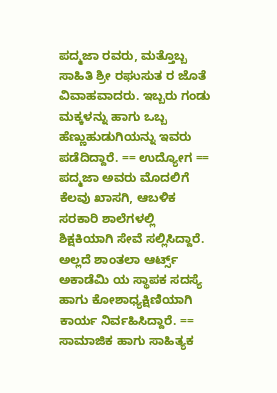ಪದ್ಮಜಾ ರವರು, ಮತ್ತೊಬ್ಬ ಸಾಹಿತಿ ಶ್ರೀ ರಘುಸುತ ರ ಜೊತೆ ವಿವಾಹವಾದರು. ಇಬ್ಬರು ಗಂಡು ಮಕ್ಕಳನ್ನು ಹಾಗು ಒಬ್ಬ ಹೆಣ್ಣುಹುಡುಗಿಯನ್ನು ಇವರು ಪಡೆದಿದ್ದಾರೆ. == ಉದ್ಯೋಗ == ಪದ್ಮಜಾ ಅವರು ಮೊದಲಿಗೆ ಕೆಲವು ಖಾಸಗಿ, ಆಬಳಿಕ ಸರಕಾರಿ ಶಾಲೆಗಳಲ್ಲಿ ಶಿಕ್ಷಕಿಯಾಗಿ ಸೇವೆ ಸಲ್ಲಿಸಿದ್ದಾರೆ. ಅಲ್ಲದೆ ಶಾಂತಲಾ ಆರ್ಟ್ಸ್ ಅಕಾಡೆಮಿ ಯ ಸ್ಥಾಪಕ ಸದಸ್ಯೆ ಹಾಗು ಕೋಶಾಧ್ಯಕ್ಷಿಣಿಯಾಗಿ ಕಾರ್ಯ ನಿರ್ವಹಿಸಿದ್ದಾರೆ. == ಸಾಮಾಜಿಕ ಹಾಗು ಸಾಹಿತ್ಯಕ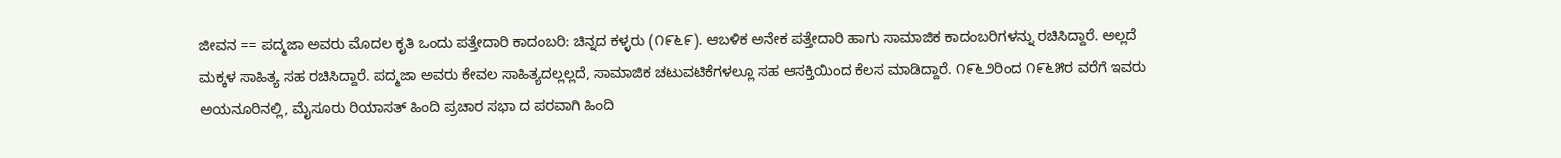ಜೀವನ == ಪದ್ಮಜಾ ಅವರು ಮೊದಲ ಕೃತಿ ಒಂದು ಪತ್ತೇದಾರಿ ಕಾದಂಬರಿ: ಚಿನ್ನದ ಕಳ್ಳರು (೧೯೬೯). ಆಬಳಿಕ ಅನೇಕ ಪತ್ತೇದಾರಿ ಹಾಗು ಸಾಮಾಜಿಕ ಕಾದಂಬರಿಗಳನ್ನು ರಚಿಸಿದ್ದಾರೆ. ಅಲ್ಲದೆ ಮಕ್ಕಳ ಸಾಹಿತ್ಯ ಸಹ ರಚಿಸಿದ್ದಾರೆ. ಪದ್ಮಜಾ ಅವರು ಕೇವಲ ಸಾಹಿತ್ಯದಲ್ಲಲ್ಲದೆ, ಸಾಮಾಜಿಕ ಚಟುವಟಿಕೆಗಳಲ್ಲೂ ಸಹ ಆಸಕ್ತಿಯಿಂದ ಕೆಲಸ ಮಾಡಿದ್ದಾರೆ. ೧೯೬೨ರಿಂದ ೧೯೬೫ರ ವರೆಗೆ ಇವರು ಅಯನೂರಿನಲ್ಲಿ, ಮೈಸೂರು ರಿಯಾಸತ್ ಹಿಂದಿ ಪ್ರಚಾರ ಸಭಾ ದ ಪರವಾಗಿ ಹಿಂದಿ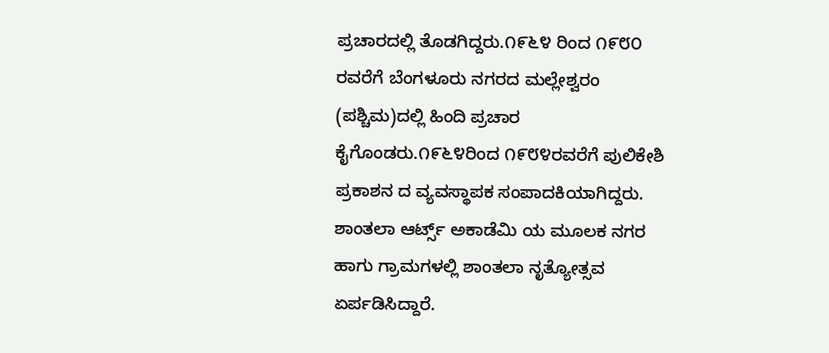ಪ್ರಚಾರದಲ್ಲಿ ತೊಡಗಿದ್ದರು.೧೯೬೪ ರಿಂದ ೧೯೮೦ ರವರೆಗೆ ಬೆಂಗಳೂರು ನಗರದ ಮಲ್ಲೇಶ್ವರಂ (ಪಶ್ಚಿಮ)ದಲ್ಲಿ ಹಿಂದಿ ಪ್ರಚಾರ ಕೈಗೊಂಡರು.೧೯೬೪ರಿಂದ ೧೯೮೪ರವರೆಗೆ ಪುಲಿಕೇಶಿ ಪ್ರಕಾಶನ ದ ವ್ಯವಸ್ಥಾಪಕ ಸಂಪಾದಕಿಯಾಗಿದ್ದರು. ಶಾಂತಲಾ ಆರ್ಟ್ಸ್ ಅಕಾಡೆಮಿ ಯ ಮೂಲಕ ನಗರ ಹಾಗು ಗ್ರಾಮಗಳಲ್ಲಿ ಶಾಂತಲಾ ನೃತ್ಯೋತ್ಸವ ಏರ್ಪಡಿಸಿದ್ದಾರೆ.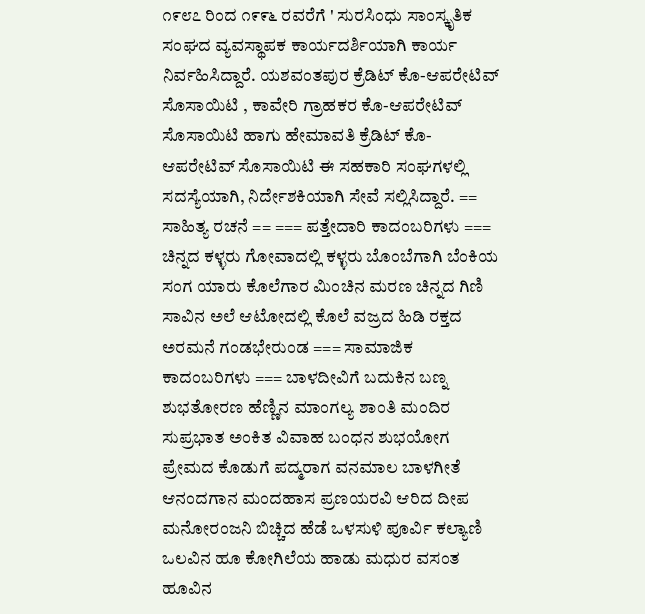೧೯೮೭ ರಿಂದ ೧೯೯೬ ರವರೆಗೆ ' ಸುರಸಿಂಧು ಸಾಂಸ್ಕೃತಿಕ ಸಂಘದ ವ್ಯವಸ್ಥಾಪಕ ಕಾರ್ಯದರ್ಶಿಯಾಗಿ ಕಾರ್ಯ ನಿರ್ವಹಿಸಿದ್ದಾರೆ. ಯಶವಂತಪುರ ಕ್ರೆಡಿಟ್ ಕೊ-ಆಪರೇಟಿವ್ ಸೊಸಾಯಿಟಿ , ಕಾವೇರಿ ಗ್ರಾಹಕರ ಕೊ-ಆಪರೇಟಿವ್ ಸೊಸಾಯಿಟಿ ಹಾಗು ಹೇಮಾವತಿ ಕ್ರೆಡಿಟ್ ಕೊ-ಆಪರೇಟಿವ್ ಸೊಸಾಯಿಟಿ ಈ ಸಹಕಾರಿ ಸಂಘಗಳಲ್ಲಿ ಸದಸ್ಯೆಯಾಗಿ, ನಿರ್ದೇಶಕಿಯಾಗಿ ಸೇವೆ ಸಲ್ಲಿಸಿದ್ದಾರೆ. == ಸಾಹಿತ್ಯ ರಚನೆ == === ಪತ್ತೇದಾರಿ ಕಾದಂಬರಿಗಳು === ಚಿನ್ನದ ಕಳ್ಳರು ಗೋವಾದಲ್ಲಿ ಕಳ್ಳರು ಬೊಂಬೆಗಾಗಿ ಬೆಂಕಿಯ ಸಂಗ ಯಾರು ಕೊಲೆಗಾರ ಮಿಂಚಿನ ಮರಣ ಚಿನ್ನದ ಗಿಣಿ ಸಾವಿನ ಅಲೆ ಆಟೋದಲ್ಲಿ ಕೊಲೆ ವಜ್ರದ ಹಿಡಿ ರಕ್ತದ ಅರಮನೆ ಗಂಡಭೇರುಂಡ === ಸಾಮಾಜಿಕ ಕಾದಂಬರಿಗಳು === ಬಾಳದೀವಿಗೆ ಬದುಕಿನ ಬಣ್ನ ಶುಭತೋರಣ ಹೆಣ್ಣಿನ ಮಾಂಗಲ್ಯ ಶಾಂತಿ ಮಂದಿರ ಸುಪ್ರಭಾತ ಅಂಕಿತ ವಿವಾಹ ಬಂಧನ ಶುಭಯೋಗ ಪ್ರೇಮದ ಕೊಡುಗೆ ಪದ್ಮರಾಗ ವನಮಾಲ ಬಾಳಗೀತೆ ಆನಂದಗಾನ ಮಂದಹಾಸ ಪ್ರಣಯರವಿ ಆರಿದ ದೀಪ ಮನೋರಂಜನಿ ಬಿಚ್ಚಿದ ಹೆಡೆ ಒಳಸುಳಿ ಪೂರ್ವಿ ಕಲ್ಯಾಣಿ ಒಲವಿನ ಹೂ ಕೋಗಿಲೆಯ ಹಾಡು ಮಧುರ ವಸಂತ ಹೂವಿನ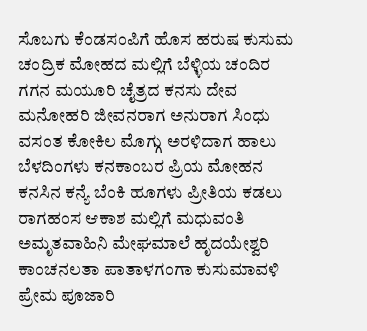ಸೊಬಗು ಕೆಂಡಸಂಪಿಗೆ ಹೊಸ ಹರುಷ ಕುಸುಮ ಚಂದ್ರಿಕ ಮೋಹದ ಮಲ್ಲಿಗೆ ಬೆಳ್ಳಿಯ ಚಂದಿರ ಗಗನ ಮಯೂರಿ ಚೈತ್ರದ ಕನಸು ದೇವ ಮನೋಹರಿ ಜೀವನರಾಗ ಅನುರಾಗ ಸಿಂಧು ವಸಂತ ಕೋಕಿಲ ಮೊಗ್ಗು ಅರಳಿದಾಗ ಹಾಲು ಬೆಳದಿಂಗಳು ಕನಕಾಂಬರ ಪ್ರಿಯ ಮೋಹನ ಕನಸಿನ ಕನ್ಯೆ ಬೆಂಕಿ ಹೂಗಳು ಪ್ರೀತಿಯ ಕಡಲು ರಾಗಹಂಸ ಆಕಾಶ ಮಲ್ಲಿಗೆ ಮಧುವಂತಿ ಅಮೃತವಾಹಿನಿ ಮೇಘಮಾಲೆ ಹೃದಯೇಶ್ವರಿ ಕಾಂಚನಲತಾ ಪಾತಾಳಗಂಗಾ ಕುಸುಮಾವಳಿ ಪ್ರೇಮ ಪೂಜಾರಿ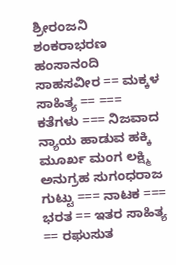ಶ್ರೀರಂಜನಿ ಶಂಕರಾಭರಣ ಹಂಸಾನಂದಿ ಸಾಹಸವೀರ == ಮಕ್ಕಳ ಸಾಹಿತ್ಯ == === ಕತೆಗಳು === ನಿಜವಾದ ನ್ಯಾಯ ಹಾಡುವ ಹಕ್ಕಿ ಮೂರ್ಖ ಮಂಗ ಲಕ್ಷ್ಮಿ ಅನುಗ್ರಹ ಸುಗಂಧರಾಜ ಗುಟ್ಟು === ನಾಟಕ === ಭರತ == ಇತರ ಸಾಹಿತ್ಯ == ರಘುಸುತ